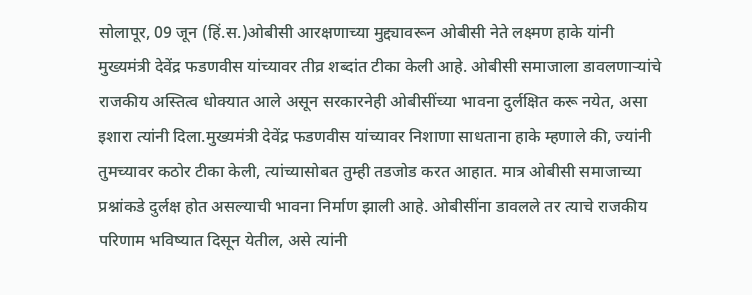सोलापूर, 09 जून (हिं.स.)ओबीसी आरक्षणाच्या मुद्द्यावरून ओबीसी नेते लक्ष्मण हाके यांनी मुख्यमंत्री देवेंद्र फडणवीस यांच्यावर तीव्र शब्दांत टीका केली आहे. ओबीसी समाजाला डावलणाऱ्यांचे राजकीय अस्तित्व धोक्यात आले असून सरकारनेही ओबीसींच्या भावना दुर्लक्षित करू नयेत, असा इशारा त्यांनी दिला.मुख्यमंत्री देवेंद्र फडणवीस यांच्यावर निशाणा साधताना हाके म्हणाले की, ज्यांनी तुमच्यावर कठोर टीका केली, त्यांच्यासोबत तुम्ही तडजोड करत आहात. मात्र ओबीसी समाजाच्या प्रश्नांकडे दुर्लक्ष होत असल्याची भावना निर्माण झाली आहे. ओबीसींना डावलले तर त्याचे राजकीय परिणाम भविष्यात दिसून येतील, असे त्यांनी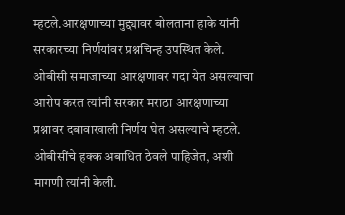म्हटले.आरक्षणाच्या मुद्द्यावर बोलताना हाके यांनी सरकारच्या निर्णयांवर प्रश्नचिन्ह उपस्थित केले. ओबीसी समाजाच्या आरक्षणावर गदा येत असल्याचा आरोप करत त्यांनी सरकार मराठा आरक्षणाच्या प्रश्नावर दबावाखाली निर्णय घेत असल्याचे म्हटले. ओबीसींचे हक्क अबाधित ठेवले पाहिजेत, अशी मागणी त्यांनी केली.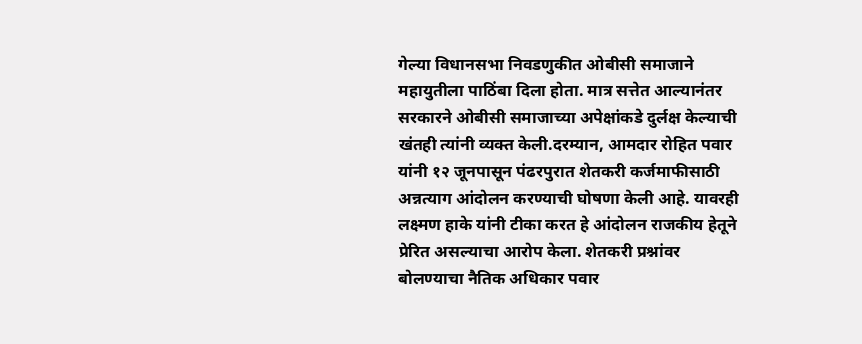गेल्या विधानसभा निवडणुकीत ओबीसी समाजाने महायुतीला पाठिंबा दिला होता. मात्र सत्तेत आल्यानंतर सरकारने ओबीसी समाजाच्या अपेक्षांकडे दुर्लक्ष केल्याची खंतही त्यांनी व्यक्त केली.दरम्यान, आमदार रोहित पवार यांनी १२ जूनपासून पंढरपुरात शेतकरी कर्जमाफीसाठी अन्नत्याग आंदोलन करण्याची घोषणा केली आहे. यावरही लक्ष्मण हाके यांनी टीका करत हे आंदोलन राजकीय हेतूने प्रेरित असल्याचा आरोप केला. शेतकरी प्रश्नांवर बोलण्याचा नैतिक अधिकार पवार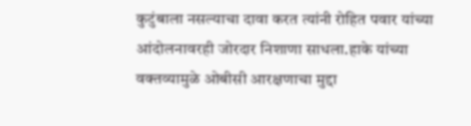कुटुंबाला नसल्याचा दावा करत त्यांनी रोहित पवार यांच्या आंदोलनावरही जोरदार निशाणा साधला.हाके यांच्या वक्तव्यामुळे ओबीसी आरक्षणाचा मुद्दा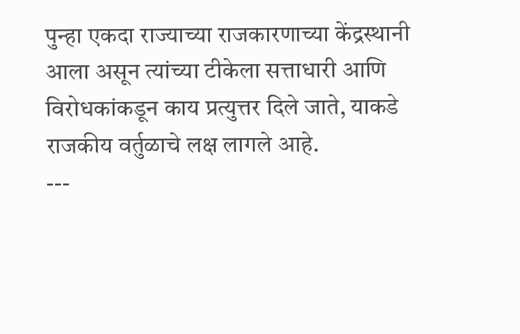पुन्हा एकदा राज्याच्या राजकारणाच्या केंद्रस्थानी आला असून त्यांच्या टीकेला सत्ताधारी आणि विरोधकांकडून काय प्रत्युत्तर दिले जाते, याकडे राजकीय वर्तुळाचे लक्ष लागले आहे.
---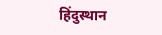हिंदुस्थान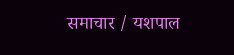समाचार / यशपाल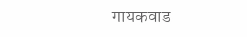गायकवाड